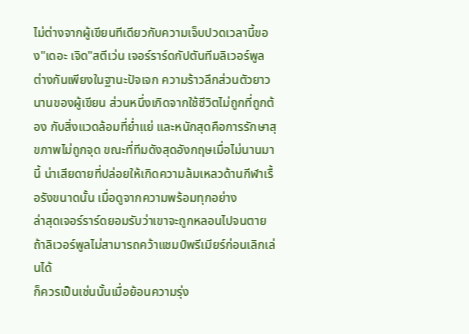ไม่ต่างจากผู้เขียนทีเดียวกับความเจ็บปวดเวลานี้ของ"เดอะ เจิด"สตีเว่น เจอร์ราร์ดกัปตันทีมลิเวอร์พูล
ต่างกันเพียงในฐานะปัจเจก ความร้าวลึกส่วนตัวยาวนานของผู้เขียน ส่วนหนึ่งเกิดจากใช้ชีวิตไม่ถูกที่ถูกต้อง กับสิ่งแวดล้อมที่ยํ่าแย่ และหนักสุดคือการรักษาสุขภาพไม่ถูกจุด ขณะที่ทีมดังสุดอังกฤษเมื่อไม่นานมานี้ น่าเสียดายที่ปล่อยให้เกิดความล้มเหลวด้านกีฬาเรื้อรังขนาดนั้น เมื่อดูจากความพร้อมทุกอย่าง
ล่าสุดเจอร์ราร์ดยอมรับว่าเขาจะถูกหลอนไปจนตาย ถ้าลิเวอร์พูลไม่สามารถคว้าแชมป์พรีเมียร์ก่อนเลิกเล่นได้
ก็ควรเป็นเช่นนั้นเมื่อย้อนความรุ่ง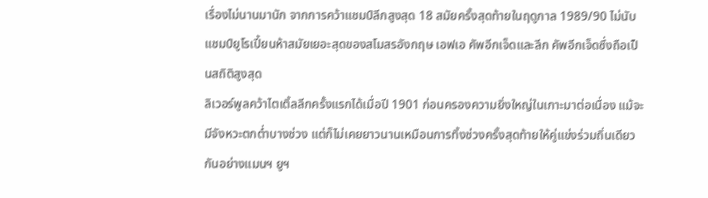เรื่องไม่นานมานัก จากการคว้าแชมป์ลีกสูงสุด 18 สมัยครั้งสุดท้ายในฤดูกาล 1989/90 ไม่นับแชมป์ยูโรเปี้ยนห้าสมัยเยอะสุดของสโมสรอังกฤษ เอฟเอ คัพอีกเจ็ดและลีก คัพอีกเจ็ดซึ่งถือเป็นสถิติสูงสุด
ลิเวอร์พูลคว้าไตเติ้ลลีกครั้งแรกได้เมื่อปี 1901 ก่อนครองความยิ่งใหญ่ในเกาะมาต่อเนื่อง แม้จะมีจังหวะตกตํ่าบางช่วง แต่ก็ไม่เคยยาวนานเหมือนการทิ้งช่วงครั้งสุดท้ายให้คู่แข่งร่วมถิ่นเดียวกันอย่างแมนฯ ยูฯ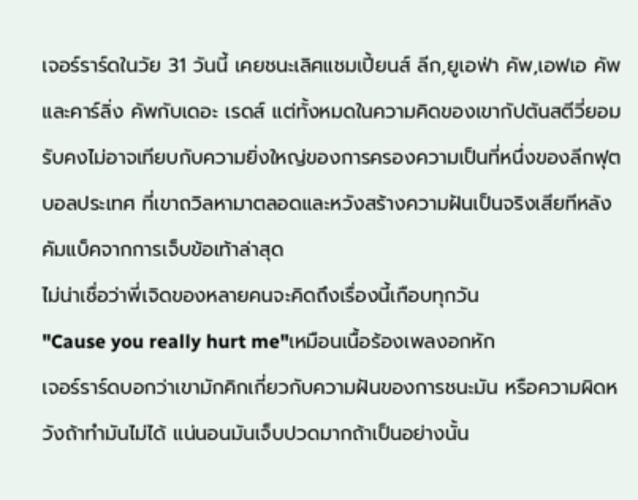เจอร์ราร์ดในวัย 31 วันนี้ เคยชนะเลิศแชมเปี้ยนส์ ลีก,ยูเอฟ่า คัพ,เอฟเอ คัพและคาร์ลิ่ง คัพกับเดอะ เรดส์ แต่ทั้งหมดในความคิดของเขากัปตันสตีวี่ยอมรับคงไม่อาจเทียบกับความยิ่งใหญ่ของการครองความเป็นที่หนึ่งของลีกฟุตบอลประเทศ ที่เขาถวิลหามาตลอดและหวังสร้างความฝันเป็นจริงเสียทีหลังคัมแบ็คจากการเจ็บข้อเท้าล่าสุด
ไม่น่าเชื่อว่าพี่เจิดของหลายคนจะคิดถึงเรื่องนี้เกือบทุกวัน
"Cause you really hurt me"เหมือนเนื้อร้องเพลงอกหัก
เจอร์ราร์ดบอกว่าเขามักคิกเกี่ยวกับความฝันของการชนะมัน หรือความผิดหวังถ้าทํามันไม่ได้ แน่นอนมันเจ็บปวดมากถ้าเป็นอย่างนั้น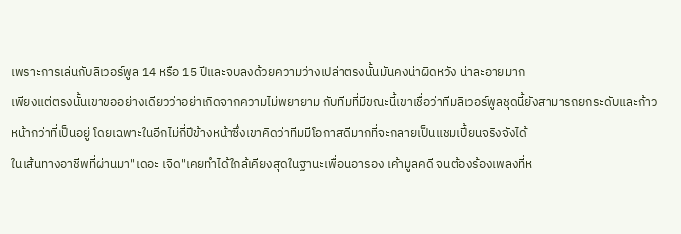เพราะการเล่นกับลิเวอร์พูล 14 หรือ 15 ปีและจบลงด้วยความว่างเปล่าตรงนั้นมันคงน่าผิดหวัง น่าละอายมาก
เพียงแต่ตรงนั้นเขาขออย่างเดียวว่าอย่าเกิดจากความไม่พยายาม กับทีมที่มีขณะนี้เขาเชื่อว่าทีมลิเวอร์พูลชุดนี้ยังสามารถยกระดับและก้าวหน้ากว่าที่เป็นอยู่ โดยเฉพาะในอีกไม่กี่ปีข้างหน้าซึ่งเขาคิดว่าทีมมีโอกาสดีมากที่จะกลายเป็นแชมเปี้ยนจริงจังได้
ในเส้นทางอาชีพที่ผ่านมา"เดอะ เจิด"เคยทําได้ใกล้เคียงสุดในฐานะเพื่อนอารอง เค้ามูลคดี จนต้องร้องเพลงที่ห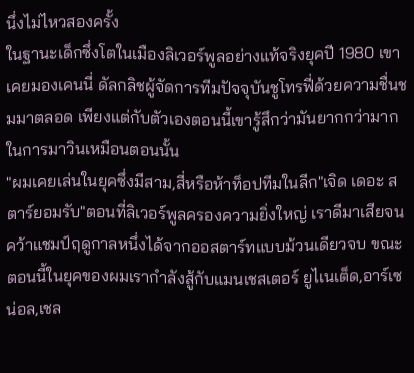นึ่งไม่ไหวสองครั้ง
ในฐานะเด็กซึ่งโตในเมืองลิเวอร์พูลอย่างแท้จริงยุคปี 1980 เขาเคยมองเคนนี่ ดัลกลิชผู้จัดการทีมปัจจุบันชูโทรฟี่ด้วยความชื่นชมมาตลอด เพียงแต่กับตัวเองตอนนี้เขารู้สึกว่ามันยากกว่ามากในการมาวินเหมือนตอนนั้น
"ผมเคยเล่นในยุคซึ่งมีสาม,สี่หรือห้าท็อปทีมในลีก"เจิด เดอะ สตาร์ยอมรับ"ตอนที่ลิเวอร์พูลครองความยิ่งใหญ่ เราดีมาเสียจนคว้าแชมป์ฤดูกาลหนึ่งได้จากออสตาร์ทแบบม้วนเดียวจบ ขณะตอนนี้ในยุคของผมเรากําลังสู้กับแมนเชสเตอร์ ยูไเนเต็ด,อาร์เซน่อล,เชล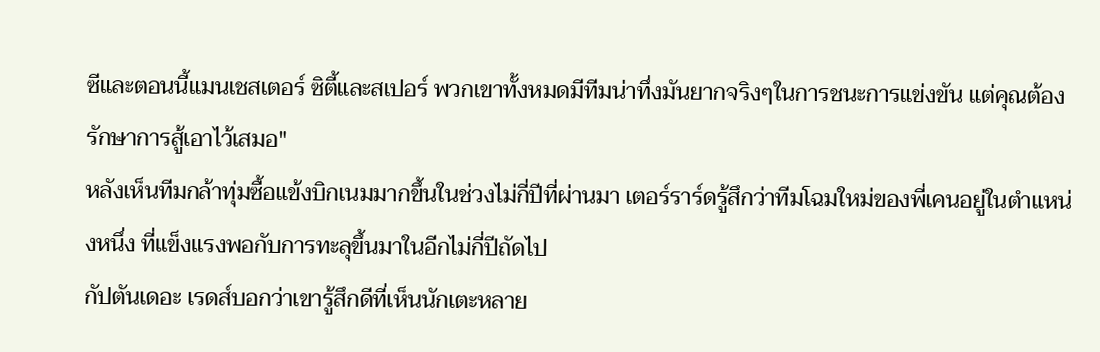ซีและตอนนี้แมนเชสเตอร์ ซิตี้และสเปอร์ พวกเขาทั้งหมดมีทีมน่าทึ่งมันยากจริงๆในการชนะการแข่งขัน แต่คุณต้องรักษาการสู้เอาไว้เสมอ"
หลังเห็นทีมกล้าทุ่มซื้อแข้งบิกเนมมากขึ้นในช่วงไม่กี่ปีที่ผ่านมา เตอร์ราร์ดรู้สึกว่าทีมโฉมใหม่ของพี่เคนอยู่ในตําแหน่งหนึ่ง ที่แข็งแรงพอกับการทะลุขึ้นมาในอีกไม่กี่ปีถัดไป
กัปตันเดอะ เรดส์บอกว่าเขารู้สึกดีที่เห็นนักเตะหลาย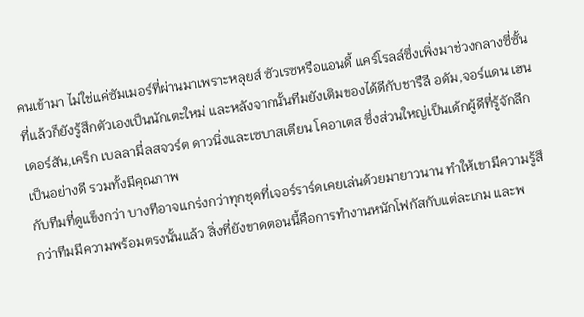คนเข้ามา ไม่ใช่แค่ซัมเมอร์ที่ผ่านมาเพราะหลุยส์ ซัวเรซหรือแอนดี้ แคร์โรลล์ซึ่งเพิ่งมาช่วงกลางซี่ซั้นที่แล้วก็ยังรู้สึกตัวเองเป็นนักเตะใหม่ และหลังจากนั้นทีมยังเติมของได้ดีกับชารืลี อดัม,จอร์แดน เฮนเดอร์สัน,เคร็ก เบลลามี่ลสจวร์ต ดาวนิ่งและเซบาสเตียน โคอาเตส ซึ่งส่วนใหญ่เป็นเด้กผู้ดีที่รู้จักลีกเป็นอย่างดี รวมทั้งมีคุณภาพ
กับทีมที่ดูแข็งกว่า บางทีอาจแกร่งกว่าทุกชุดที่เจอร์ราร์ดเคยเล่นด้วยมายาวนาน ทําให้เขามีความรู้สึกว่าทีมมีความพร้อมตรงนั้นแล้ว สิ่งที่ยังขาดตอนนี้คือการทํางานหนักโฟกัสกับแต่ละเกม และพ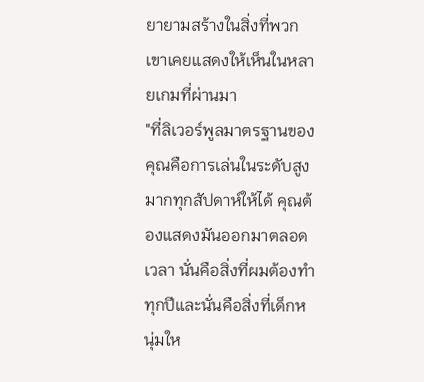ยายามสร้างในสิ่งที่พวกเขาเคยแสดงให้เห็นในหลายเกมที่ผ่านมา
"ที่ลิเวอร์พูลมาตรฐานของคุณคือการเล่นในระดับสูงมากทุกสัปดาห์ให้ได้ คุณต้องแสดงมันออกมาตลอดเวลา นั่นคือสิ่งที่ผมต้องทําทุกปีและนั่นคือสิ่งที่เด็กหนุ่มให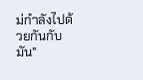ม่กําลังไปด้วยกันกับมัน"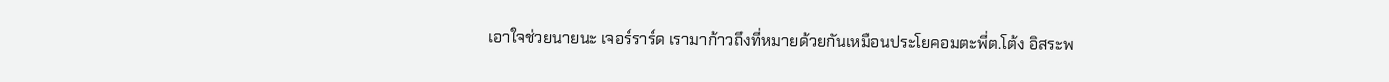เอาใจช่วยนายนะ เจอร์ราร์ด เรามาก้าวถึงที่หมายด้วยกันเหมือนประโยคอมตะพี่ต.โต้ง อิสระพ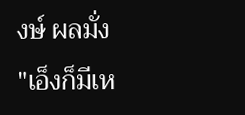งษ์ ผลมั่ง
"เอ็งก็มีเห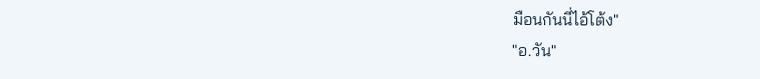มือนกันนี่ไอ้โต้ง"
"อ.วัน"